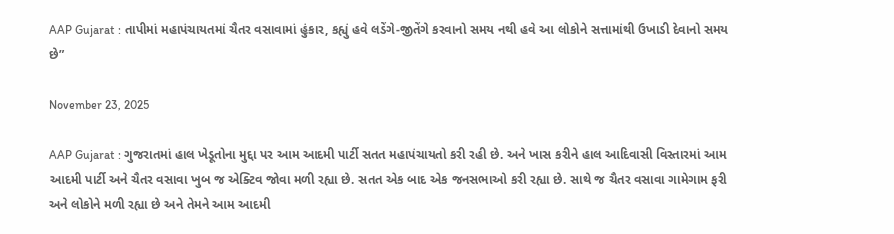AAP Gujarat : તાપીમાં મહાપંચાયતમાં ચૈતર વસાવામાં હુંકાર, કહ્યું હવે લડેંગે-જીતેંગે કરવાનો સમય નથી હવે આ લોકોને સત્તામાંથી ઉખાડી દેવાનો સમય છે”

November 23, 2025

AAP Gujarat : ગુજરાતમાં હાલ ખેડૂતોના મુદ્દા પર આમ આદમી પાર્ટી સતત મહાપંચાયતો કરી રહી છે. અને ખાસ કરીને હાલ આદિવાસી વિસ્તારમાં આમ આદમી પાર્ટી અને ચૈતર વસાવા ખુબ જ એક્ટિવ જોવા મળી રહ્યા છે. સતત એક બાદ એક જનસભાઓ કરી રહ્યા છે. સાથે જ ચૈતર વસાવા ગામેગામ ફરી અને લોકોને મળી રહ્યા છે અને તેમને આમ આદમી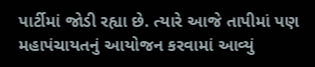પાર્ટીમાં જોડી રહ્યા છે. ત્યારે આજે તાપીમાં પણ મહાપંચાયતનું આયોજન કરવામાં આવ્યું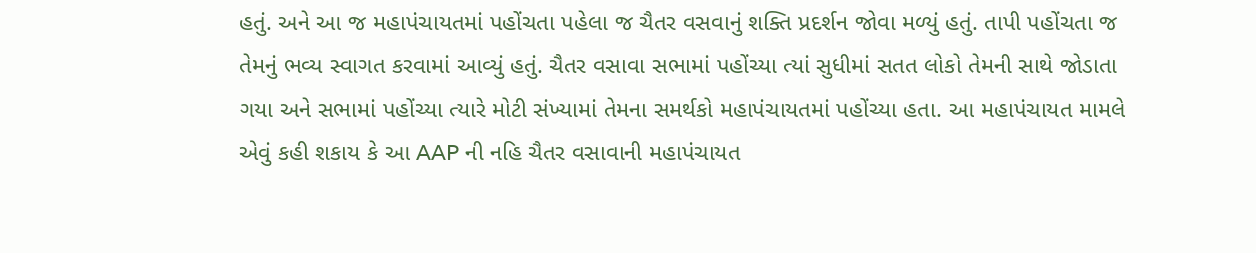હતું. અને આ જ મહાપંચાયતમાં પહોંચતા પહેલા જ ચૈતર વસવાનું શક્તિ પ્રદર્શન જોવા મળ્યું હતું. તાપી પહોંચતા જ તેમનું ભવ્ય સ્વાગત કરવામાં આવ્યું હતું. ચૈતર વસાવા સભામાં પહોંચ્યા ત્યાં સુધીમાં સતત લોકો તેમની સાથે જોડાતા ગયા અને સભામાં પહોંચ્યા ત્યારે મોટી સંખ્યામાં તેમના સમર્થકો મહાપંચાયતમાં પહોંચ્યા હતા. આ મહાપંચાયત મામલે એવું કહી શકાય કે આ AAP ની નહિ ચૈતર વસાવાની મહાપંચાયત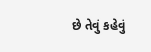છે તેવું કહેવું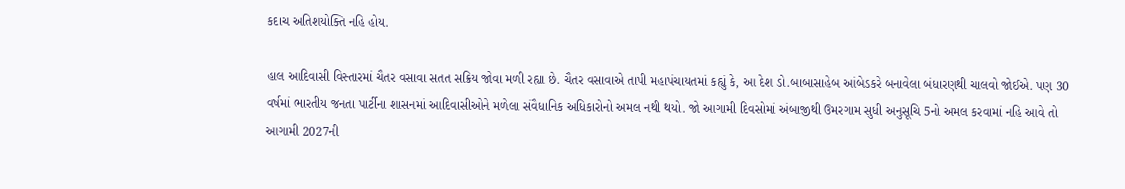કદાચ અતિશયોક્તિ નહિ હોય.

હાલ આદિવાસી વિસ્તારમાં ચૈતર વસાવા સતત સક્રિય જોવા મળી રહ્યા છે. ચૈતર વસાવાએ તાપી મહાપંચાયતમાં કહ્યું કે, આ દેશ ડો.બાબાસાહેબ આંબેડકરે બનાવેલા બંધારણથી ચાલવો જોઈએ. પણ 30 વર્ષમાં ભારતીય જનતા પાર્ટીના શાસનમાં આદિવાસીઓને મળેલા સંવૈધાનિક અધિકારોનો અમલ નથી થયો. જો આગામી દિવસોમાં અંબાજીથી ઉમરગામ સુધી અનુસૂચિ 5નો અમલ કરવામાં નહિ આવે તો આગામી 2027ની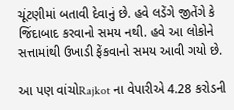ચૂંટણીમાં બતાવી દેવાનું છે. હવે લડેંગે જીતેંગે કે જિંદાબાદ કરવાનો સમય નથી. હવે આ લોકોને સત્તામાંથી ઉખાડી ફેંકવાનો સમય આવી ગયો છે.

આ પણ વાંચોRajkot ના વેપારીએ 4.28 કરોડની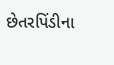છેતરપિંડીના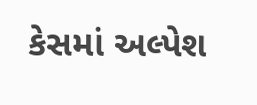કેસમાં અલ્પેશ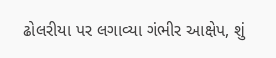ઢોલરીયા પર લગાવ્યા ગંભીર આક્ષેપ, શું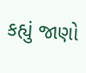કહ્યું જાણો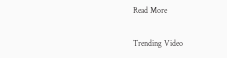Read More

Trending Video